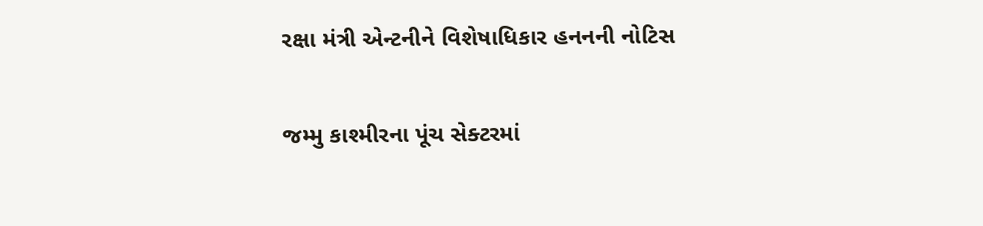રક્ષા મંત્રી એન્ટનીને વિશેષાધિકાર હનનની નોટિસ

જમ્મુ કાશ્મીરના પૂંચ સેક્ટરમાં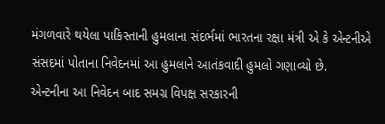મંગળવારે થયેલા પાકિસ્તાની હુમલાના સંદર્ભમાં ભારતના રક્ષા મંત્રી એ કે એન્ટનીએ સંસદમાં પોતાના નિવેદનમાં આ હુમલાને આતંકવાદી હુમલો ગણાવ્યો છે.
એન્ટનીના આ નિવેદન બાદ સમગ્ર વિપક્ષ સરકારની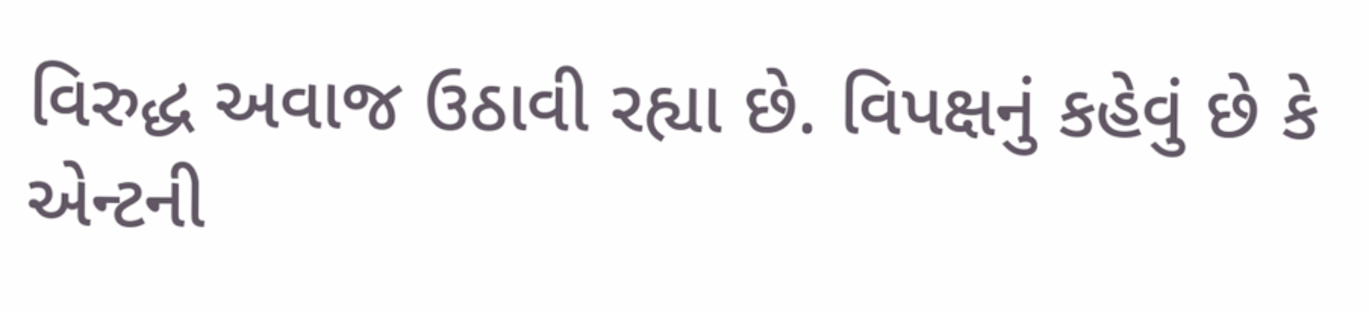વિરુદ્ધ અવાજ ઉઠાવી રહ્યા છે. વિપક્ષનું કહેવું છે કે એન્ટની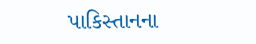પાકિસ્તાનના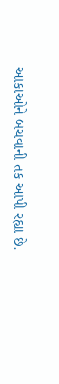આકાઓને બચવાની તક આપી રહ્યા છે.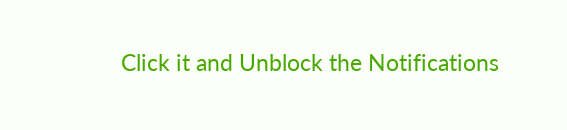Click it and Unblock the Notifications